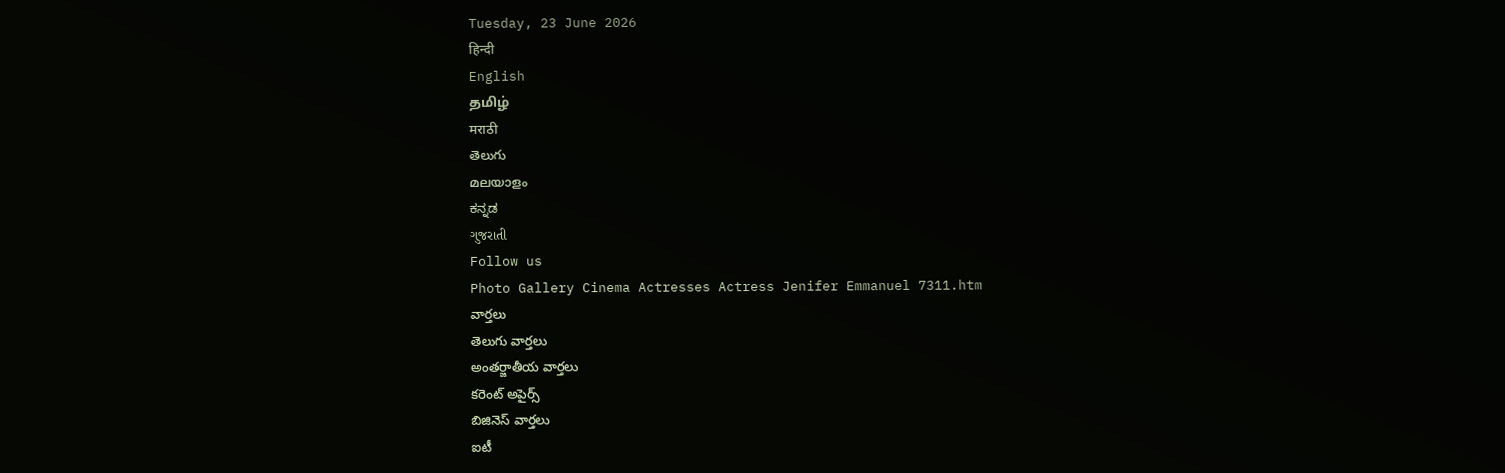Tuesday, 23 June 2026
हिन्दी
English
தமிழ்
मराठी
తెలుగు
മലയാളം
ಕನ್ನಡ
ગુજરાતી
Follow us
Photo Gallery Cinema Actresses Actress Jenifer Emmanuel 7311.htm
వార్తలు
తెలుగు వార్తలు
అంతర్జాతీయ వార్తలు
కరెంట్ అపైర్స్
బిజినెస్ వార్తలు
ఐటీ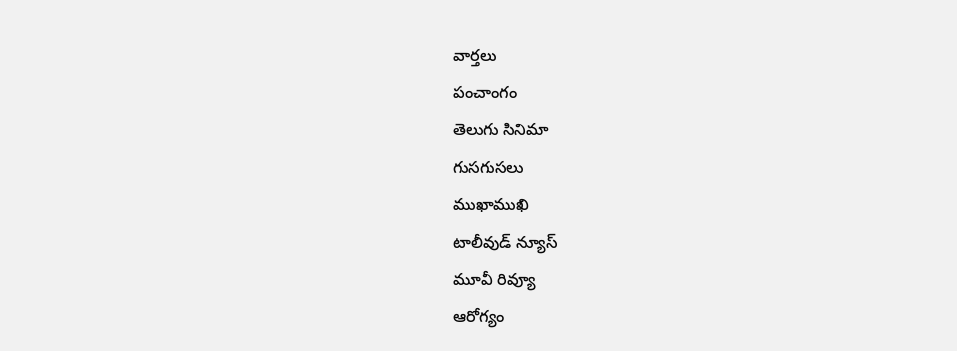వార్తలు
పంచాంగం
తెలుగు సినిమా
గుసగుసలు
ముఖాముఖి
టాలీవుడ్ న్యూస్
మూవీ రివ్యూ
ఆరోగ్యం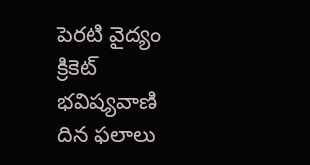పెరటి వైద్యం
క్రికెట్
భవిష్యవాణి
దిన ఫలాలు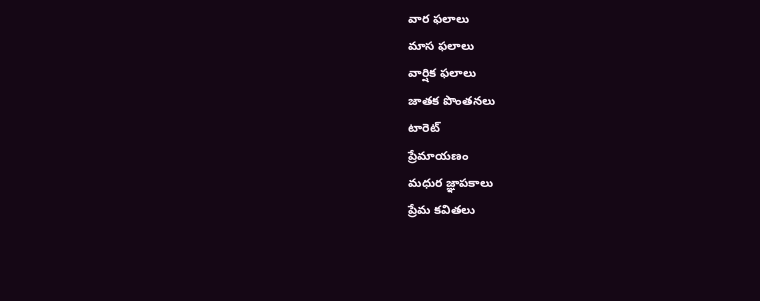వార ఫలాలు
మాస ఫలాలు
వార్షిక ఫలాలు
జాతక పొంతనలు
టారెట్
ప్రేమాయణం
మధుర జ్ఞాపకాలు
ప్రేమ కవితలు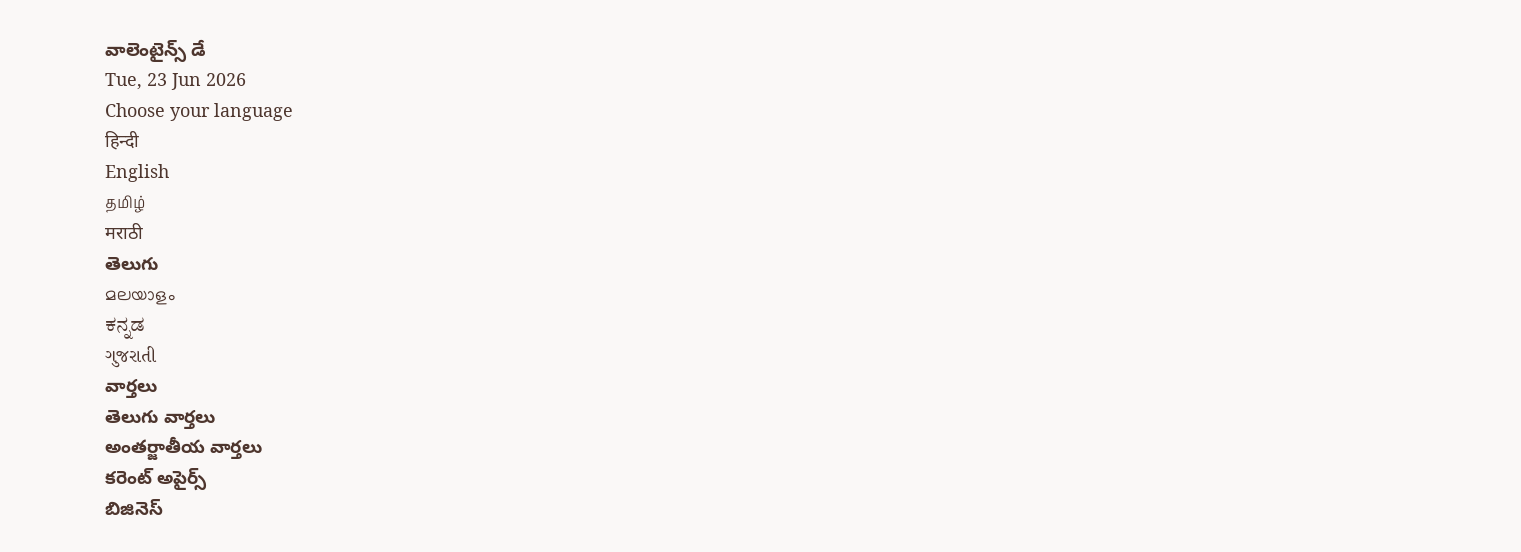వాలెంటైన్స్ డే
Tue, 23 Jun 2026
Choose your language
हिन्दी
English
தமிழ்
मराठी
తెలుగు
മലയാളം
ಕನ್ನಡ
ગુજરાતી
వార్తలు
తెలుగు వార్తలు
అంతర్జాతీయ వార్తలు
కరెంట్ అపైర్స్
బిజినెస్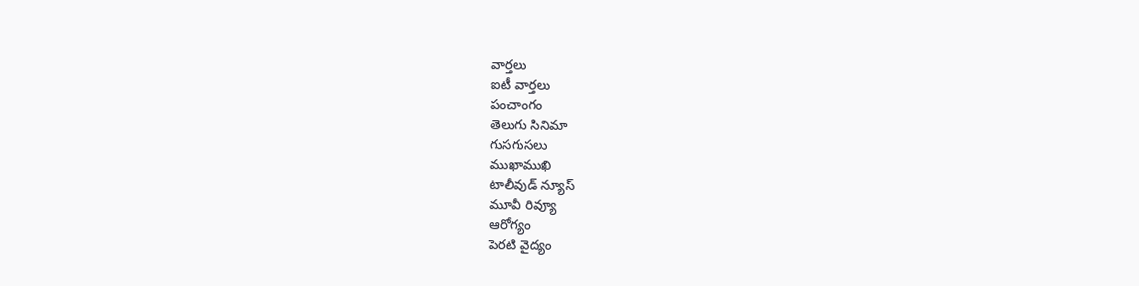వార్తలు
ఐటీ వార్తలు
పంచాంగం
తెలుగు సినిమా
గుసగుసలు
ముఖాముఖి
టాలీవుడ్ న్యూస్
మూవీ రివ్యూ
ఆరోగ్యం
పెరటి వైద్యం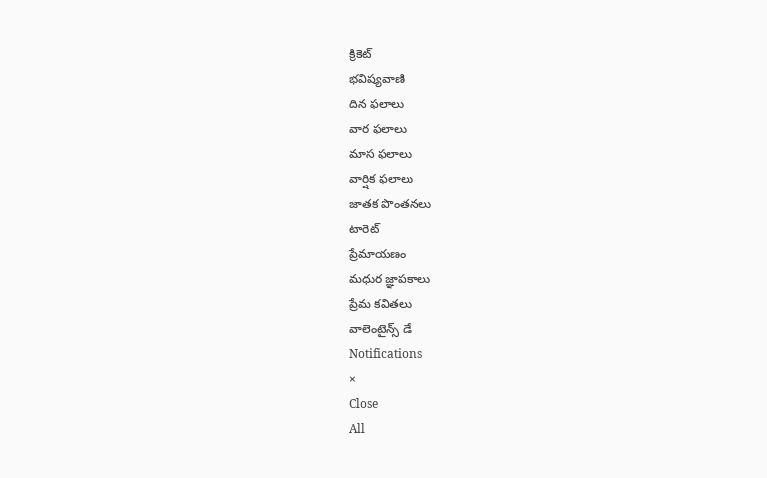క్రికెట్
భవిష్యవాణి
దిన ఫలాలు
వార ఫలాలు
మాస ఫలాలు
వార్షిక ఫలాలు
జాతక పొంతనలు
టారెట్
ప్రేమాయణం
మధుర జ్ఞాపకాలు
ప్రేమ కవితలు
వాలెంటైన్స్ డే
Notifications
×
Close
All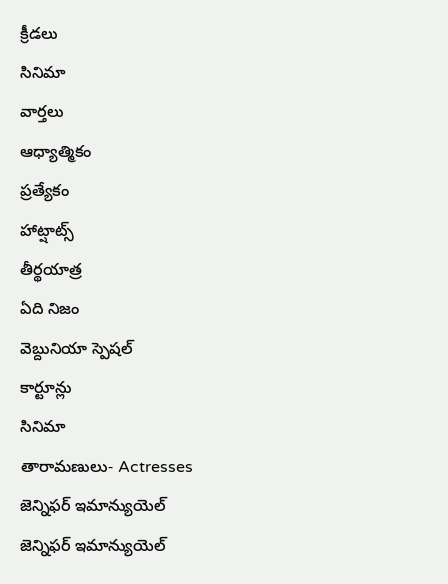క్రీడలు
సినిమా
వార్తలు
ఆధ్యాత్మికం
ప్రత్యేకం
హాట్షాట్స్
తీర్థయాత్ర
ఏది నిజం
వెబ్దునియా స్పెషల్
కార్టూన్లు
సినిమా
తారామణులు- Actresses
జెన్నిఫర్ ఇమాన్యుయెల్
జెన్నిఫర్ ఇమాన్యుయెల్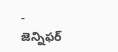-
జెన్నిఫర్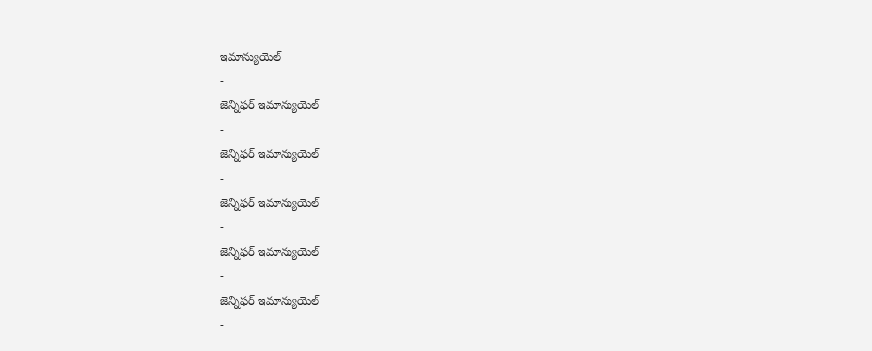ఇమాన్యుయెల్
-
జెన్నిఫర్ ఇమాన్యుయెల్
-
జెన్నిఫర్ ఇమాన్యుయెల్
-
జెన్నిఫర్ ఇమాన్యుయెల్
-
జెన్నిఫర్ ఇమాన్యుయెల్
-
జెన్నిఫర్ ఇమాన్యుయెల్
-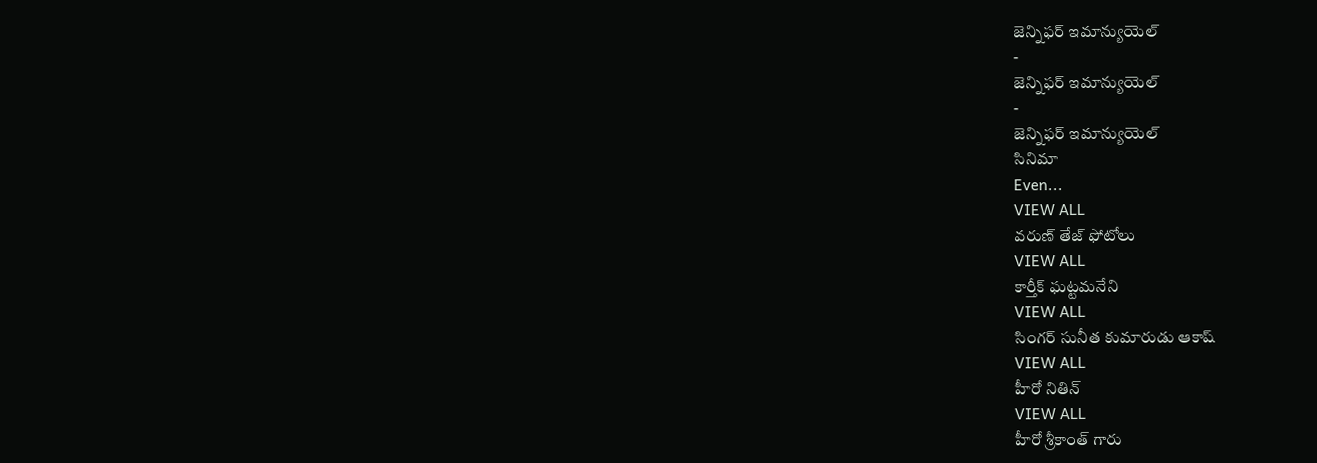జెన్నిఫర్ ఇమాన్యుయెల్
-
జెన్నిఫర్ ఇమాన్యుయెల్
-
జెన్నిఫర్ ఇమాన్యుయెల్
సినిమా
Even...
VIEW ALL
వరుణ్ తేజ్ ఫోటోలు
VIEW ALL
కార్తీక్ ఘట్టమనేని
VIEW ALL
సింగర్ సునీత కుమారుడు ఆకాష్
VIEW ALL
హీరో నితిన్
VIEW ALL
హీరో శ్రీకాంత్ గారు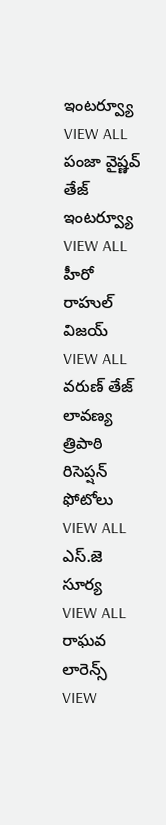ఇంటర్వ్యూ
VIEW ALL
పంజా వైష్ణవ్ తేజ్ ఇంటర్వ్యూ
VIEW ALL
హీరో రాహుల్ విజయ్
VIEW ALL
వరుణ్ తేజ్ లావణ్య త్రిపాఠి రిసెప్షన్ ఫోటోలు
VIEW ALL
ఎస్.జె సూర్య
VIEW ALL
రాఘవ లారెన్స్
VIEW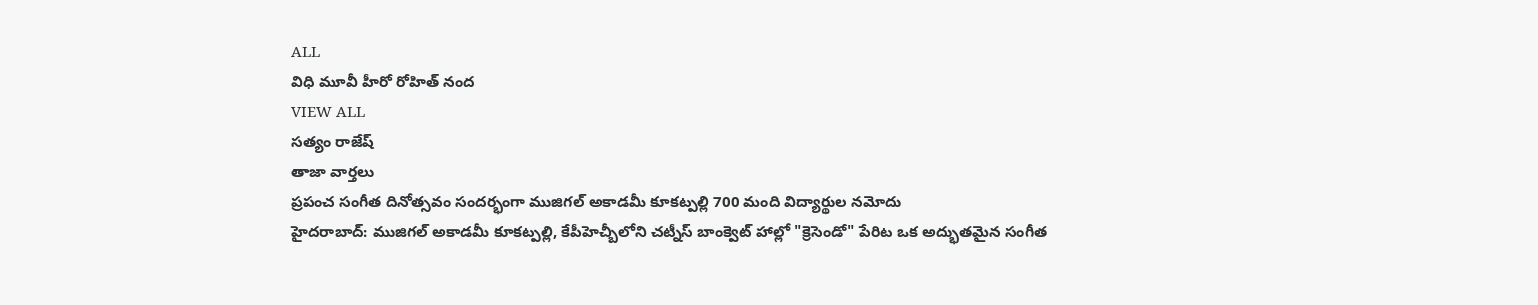ALL
విధి మూవీ హీరో రోహిత్ నంద
VIEW ALL
సత్యం రాజేష్
తాజా వార్తలు
ప్రపంచ సంగీత దినోత్సవం సందర్భంగా ముజిగల్ అకాడమీ కూకట్పల్లి 700 మంది విద్యార్థుల నమోదు
హైదరాబాద్: ముజిగల్ అకాడమీ కూకట్పల్లి, కేపీహెచ్బీలోని చట్నీస్ బాంక్వెట్ హాల్లో "క్రెసెండో" పేరిట ఒక అద్భుతమైన సంగీత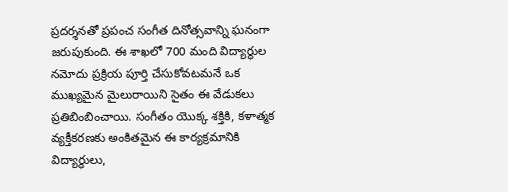ప్రదర్శనతో ప్రపంచ సంగీత దినోత్సవాన్ని ఘనంగా జరుపుకుంది. ఈ శాఖలో 700 మంది విద్యార్థుల నమోదు ప్రక్రియ పూర్తి చేసుకోవటమనే ఒక ముఖ్యమైన మైలురాయిని సైతం ఈ వేడుకలు ప్రతిబింబించాయి. సంగీతం యొక్క శక్తికి, కళాత్మక వ్యక్తీకరణకు అంకితమైన ఈ కార్యక్రమానికి విద్యార్థులు,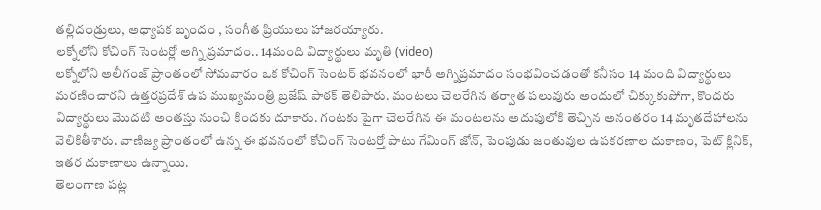తల్లిదండ్రులు, అధ్యాపక బృందం , సంగీత ప్రియులు హాజరయ్యారు.
లక్నోలోని కోచింగ్ సెంటర్లో అగ్ని ప్రమాదం.. 14మంది విద్యార్థులు మృతి (video)
లక్నోలోని అలీగంజ్ ప్రాంతంలో సోమవారం ఒక కోచింగ్ సెంటర్ భవనంలో భారీ అగ్నిప్రమాదం సంభవించడంతో కనీసం 14 మంది విద్యార్థులు మరణించారని ఉత్తరప్రదేశ్ ఉప ముఖ్యమంత్రి బ్రజేష్ పాఠక్ తెలిపారు. మంటలు చెలరేగిన తర్వాత పలువురు అందులో చిక్కుకుపోగా, కొందరు విద్యార్థులు మొదటి అంతస్తు నుంచి కిందకు దూకారు. గంటకు పైగా చెలరేగిన ఈ మంటలను అదుపులోకి తెచ్చిన అనంతరం 14 మృతదేహాలను వెలికితీశారు. వాణిజ్య ప్రాంతంలో ఉన్న ఈ భవనంలో కోచింగ్ సెంటర్తో పాటు గేమింగ్ జోన్, పెంపుడు జంతువుల ఉపకరణాల దుకాణం, పెట్ క్లినిక్, ఇతర దుకాణాలు ఉన్నాయి.
తెలంగాణ పట్ల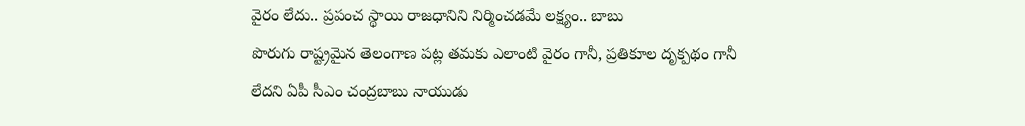వైరం లేదు.. ప్రపంచ స్థాయి రాజధానిని నిర్మించడమే లక్ష్యం.. బాబు
పొరుగు రాష్ట్రమైన తెలంగాణ పట్ల తమకు ఎలాంటి వైరం గానీ, ప్రతికూల దృక్పథం గానీ లేదని ఏపీ సీఎం చంద్రబాబు నాయుడు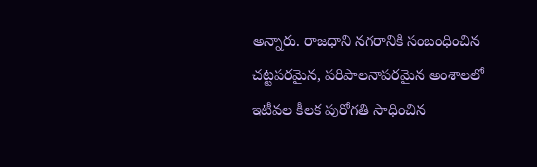అన్నారు. రాజధాని నగరానికి సంబంధించిన చట్టపరమైన, పరిపాలనాపరమైన అంశాలలో ఇటీవల కీలక పురోగతి సాధించిన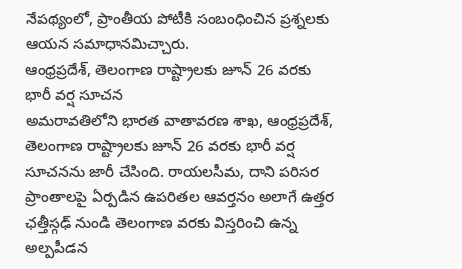నేపథ్యంలో, ప్రాంతీయ పోటీకి సంబంధించిన ప్రశ్నలకు ఆయన సమాధానమిచ్చారు.
ఆంధ్రప్రదేశ్, తెలంగాణ రాష్ట్రాలకు జూన్ 26 వరకు భారీ వర్ష సూచన
అమరావతిలోని భారత వాతావరణ శాఖ, ఆంధ్రప్రదేశ్, తెలంగాణ రాష్ట్రాలకు జూన్ 26 వరకు భారీ వర్ష సూచనను జారీ చేసింది. రాయలసీమ, దాని పరిసర ప్రాంతాలపై ఏర్పడిన ఉపరితల ఆవర్తనం అలాగే ఉత్తర ఛత్తీస్గఢ్ నుండి తెలంగాణ వరకు విస్తరించి ఉన్న అల్పపీడన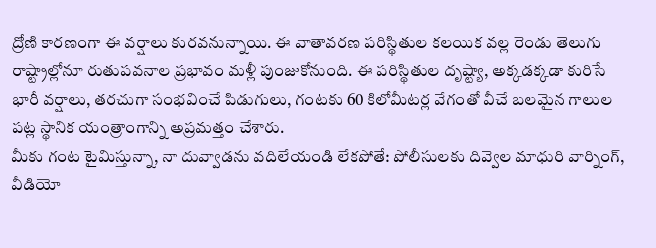ద్రోణి కారణంగా ఈ వర్షాలు కురవనున్నాయి. ఈ వాతావరణ పరిస్థితుల కలయిక వల్ల రెండు తెలుగు రాష్ట్రాల్లోనూ రుతుపవనాల ప్రభావం మళ్లీ పుంజుకోనుంది. ఈ పరిస్థితుల దృష్ట్యా, అక్కడక్కడా కురిసే భారీ వర్షాలు, తరచుగా సంభవించే పిడుగులు, గంటకు 60 కిలోమీటర్ల వేగంతో వీచే బలమైన గాలుల పట్ల స్థానిక యంత్రాంగాన్ని అప్రమత్తం చేశారు.
మీకు గంట టైమిస్తున్నా, నా దువ్వాడను వదిలేయండి లేకపోతే: పోలీసులకు దివ్వెల మాధురి వార్నింగ్, వీడియో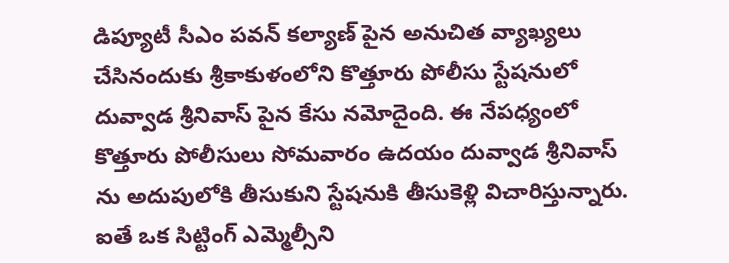డిప్యూటీ సీఎం పవన్ కల్యాణ్ పైన అనుచిత వ్యాఖ్యలు చేసినందుకు శ్రీకాకుళంలోని కొత్తూరు పోలీసు స్టేషనులో దువ్వాడ శ్రీనివాస్ పైన కేసు నమోదైంది. ఈ నేపధ్యంలో కొత్తూరు పోలీసులు సోమవారం ఉదయం దువ్వాడ శ్రీనివాస్ ను అదుపులోకి తీసుకుని స్టేషనుకి తీసుకెళ్లి విచారిస్తున్నారు. ఐతే ఒక సిట్టింగ్ ఎమ్మెల్సీని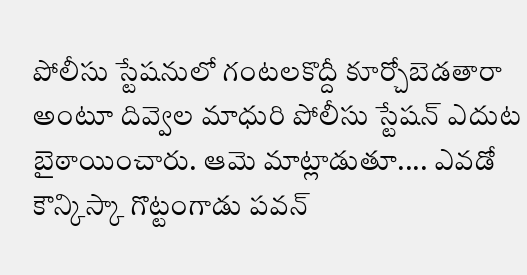పోలీసు స్టేషనులో గంటలకొద్దీ కూర్చోబెడతారా అంటూ దివ్వెల మాధురి పోలీసు స్టేషన్ ఎదుట బైఠాయించారు. ఆమె మాట్లాడుతూ.... ఎవడో కౌన్కిస్కా గొట్టంగాడు పవన్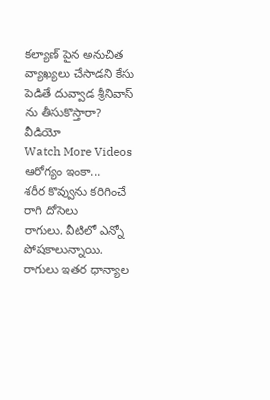కల్యాణ్ పైన అనుచిత వ్యాఖ్యలు చేసాడని కేసు పెడితే దువ్వాడ శ్రీనివాస్ ను తీసుకొస్తారా?
వీడియో
Watch More Videos
ఆరోగ్యం ఇంకా...
శరీర కొవ్వును కరిగించే రాగి దోసెలు
రాగులు. వీటిలో ఎన్నో పోషకాలున్నాయి. రాగులు ఇతర ధాన్యాల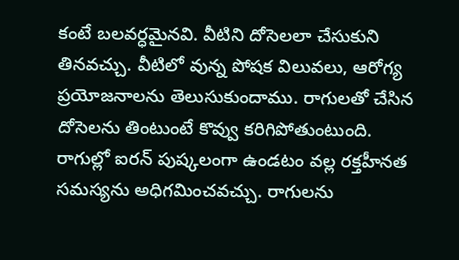కంటే బలవర్ధమైనవి. వీటిని దోసెలలా చేసుకుని తినవచ్చు. వీటిలో వున్న పోషక విలువలు, ఆరోగ్య ప్రయోజనాలను తెలుసుకుందాము. రాగులతో చేసిన దోసెలను తింటుంటే కొవ్వు కరిగిపోతుంటుంది. రాగుల్లో ఐరన్ పుష్కలంగా ఉండటం వల్ల రక్తహీనత సమస్యను అధిగమించవచ్చు. రాగులను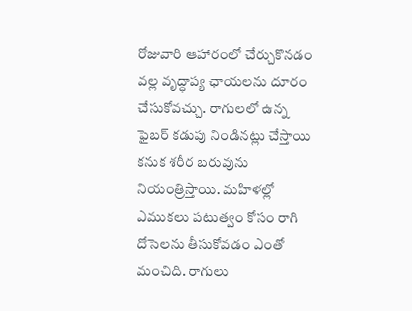రోజువారి ఆహారంలో చేర్చుకొనడం వల్ల వృద్ధాప్య ఛాయలను దూరం చేసుకోవచ్చు. రాగులలో ఉన్న ఫైబర్ కడుపు నిండినట్లు చేస్తాయి కనుక శరీర బరువును నియంత్రిస్తాయి. మహిళల్లో ఎముకలు పటుత్వం కోసం రాగి దోసెలను తీసుకోవడం ఎంతో మంచిది. రాగులు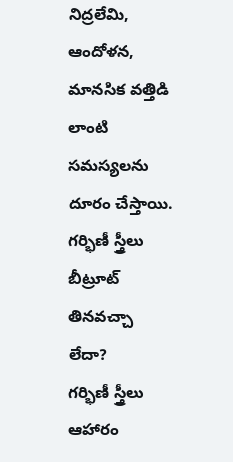నిద్రలేమి, ఆందోళన, మానసిక వత్తిడి లాంటి సమస్యలను దూరం చేస్తాయి.
గర్భిణీ స్త్రీలు బీట్రూట్ తినవచ్చా లేదా?
గర్భిణీ స్త్రీలు ఆహారం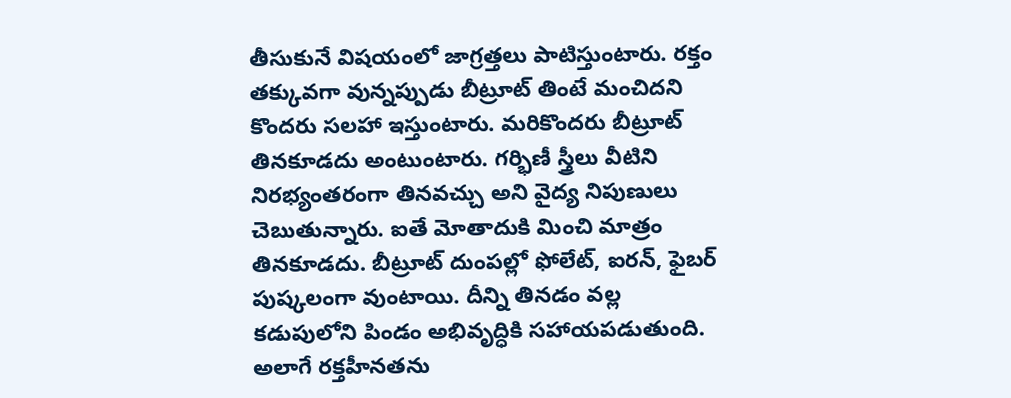తీసుకునే విషయంలో జాగ్రత్తలు పాటిస్తుంటారు. రక్తం తక్కువగా వున్నప్పుడు బీట్రూట్ తింటే మంచిదని కొందరు సలహా ఇస్తుంటారు. మరికొందరు బీట్రూట్ తినకూడదు అంటుంటారు. గర్భిణీ స్త్రీలు వీటిని నిరభ్యంతరంగా తినవచ్చు అని వైద్య నిపుణులు చెబుతున్నారు. ఐతే మోతాదుకి మించి మాత్రం తినకూడదు. బీట్రూట్ దుంపల్లో ఫోలేట్, ఐరన్, ఫైబర్ పుష్కలంగా వుంటాయి. దీన్ని తినడం వల్ల కడుపులోని పిండం అభివృద్ధికి సహాయపడుతుంది. అలాగే రక్తహీనతను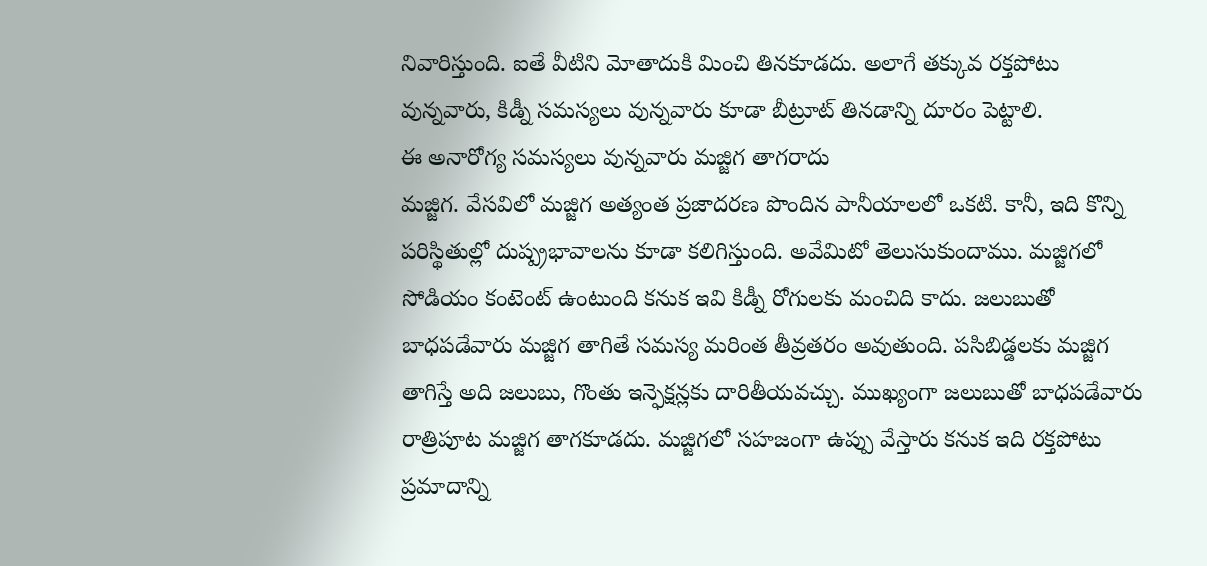నివారిస్తుంది. ఐతే వీటిని మోతాదుకి మించి తినకూడదు. అలాగే తక్కువ రక్తపోటు వున్నవారు, కిడ్నీ సమస్యలు వున్నవారు కూడా బీట్రూట్ తినడాన్ని దూరం పెట్టాలి.
ఈ అనారోగ్య సమస్యలు వున్నవారు మజ్జిగ తాగరాదు
మజ్జిగ. వేసవిలో మజ్జిగ అత్యంత ప్రజాదరణ పొందిన పానీయాలలో ఒకటి. కానీ, ఇది కొన్ని పరిస్థితుల్లో దుష్ప్రభావాలను కూడా కలిగిస్తుంది. అవేమిటో తెలుసుకుందాము. మజ్జిగలో సోడియం కంటెంట్ ఉంటుంది కనుక ఇవి కిడ్నీ రోగులకు మంచిది కాదు. జలుబుతో బాధపడేవారు మజ్జిగ తాగితే సమస్య మరింత తీవ్రతరం అవుతుంది. పసిబిడ్డలకు మజ్జిగ తాగిస్తే అది జలుబు, గొంతు ఇన్ఫెక్షన్లకు దారితీయవచ్చు. ముఖ్యంగా జలుబుతో బాధపడేవారు రాత్రిపూట మజ్జిగ తాగకూడదు. మజ్జిగలో సహజంగా ఉప్పు వేస్తారు కనుక ఇది రక్తపోటు ప్రమాదాన్ని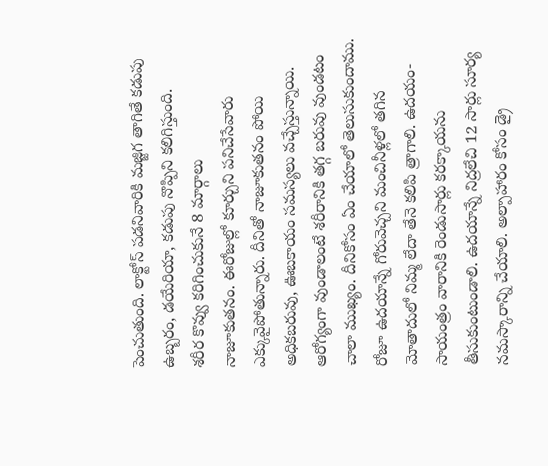పెంచుతుంది. లాక్టోస్ పడనివారికి మజ్జిగ తాగితే కడుపు ఉబ్బరం, డయేరియా, కడుపు నొప్పిని కలిగిస్తుంది.
శరీర కొవ్వు కరిగించుకునే 8 మార్గాలు
నాజూకుతనం. ఈరోజుల్లో కూర్చుని పనిచేసేవారు ఎక్కువైపోతున్నారు. దీనితో నాజూకుతనం పోయి అధికబరువు, ఊబకాయం సమస్యలు వచ్చేస్తున్నాయి. ఆరోగ్యంగా వుండాలంటే శరీరానికి తగ్గ బరువు వుండటం చాలా ముఖ్యం. దీనికోసం ఏం చేయాలో తెలుసుకుందాము. రోజూ ఉదయాన్నే గోరువెచ్చని మంచినీళ్లలో తగిన మోతాదులో నిమ్మ లేదా తేనె కలిపి త్రాగాలి. ఉదయం- సాయంత్రం వారానికి రెండుసార్లు కరక్కాయను తీసుకుంటుండాలి. ఉదయాన్నే నిద్రలేచి 12 సార్లు సూర్య నమస్కారాన్ని చేయాలి. అల్పాహారం కోసం డ్రై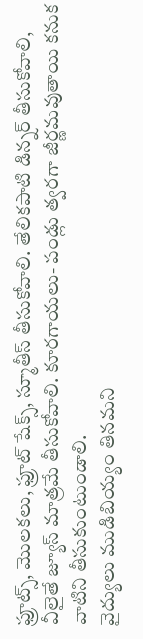ఫ్రూట్స్, మొలకలు, ఫ్రూట్ షేక్స్, స్మూతీస్ తీసుకోవాలి. తేలికపాటి డిన్నర్ తీసుకోవాలి, వీలైతే జ్యూస్ మాత్రమే తీసుకోవాలి. కూరగాయలు- పండ్లు త్వరగా జీర్ణమవుతాయి కనుక వాటిని తీసుకుంటుండాలి.
వైద్యులు ముడిబియ్యం తినమని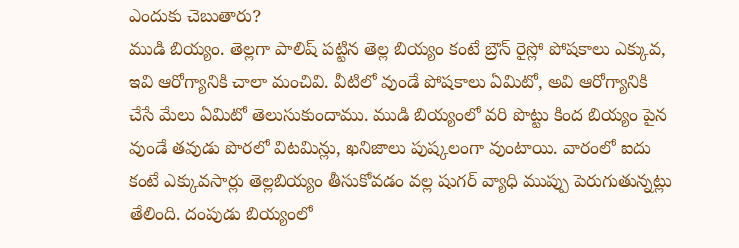ఎందుకు చెబుతారు?
ముడి బియ్యం. తెల్లగా పాలిష్ పట్టిన తెల్ల బియ్యం కంటే బ్రౌన్ రైస్లో పోషకాలు ఎక్కువ, ఇవి ఆరోగ్యానికి చాలా మంచివి. వీటిలో వుండే పోషకాలు ఏమిటో, అవి ఆరోగ్యానికి చేసే మేలు ఏమిటో తెలుసుకుందాము. ముడి బియ్యంలో వరి పొట్టు కింద బియ్యం పైన వుండే తవుడు పొరలో విటమిన్లు, ఖనిజాలు పుష్కలంగా వుంటాయి. వారంలో ఐదు కంటే ఎక్కువసార్లు తెల్లబియ్యం తీసుకోవడం వల్ల షుగర్ వ్యాధి ముప్పు పెరుగుతున్నట్లు తేలింది. దంపుడు బియ్యంలో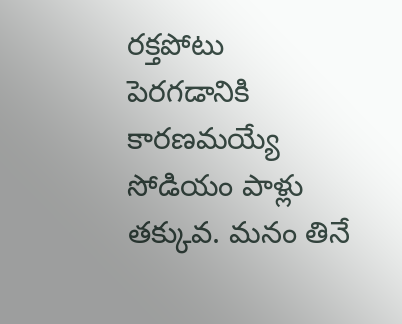రక్తపోటు పెరగడానికి కారణమయ్యే సోడియం పాళ్లు తక్కువ. మనం తినే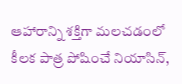ఆహారాన్ని శక్తిగా మలచడంలో కీలక పాత్ర పోషించే నియాసిన్,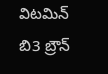విటమిన్ బి3 బ్రౌన్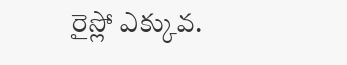రైస్లో ఎక్కువ.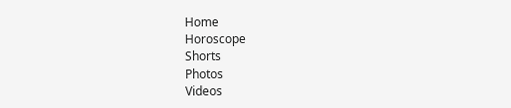Home
Horoscope
Shorts
Photos
Videos